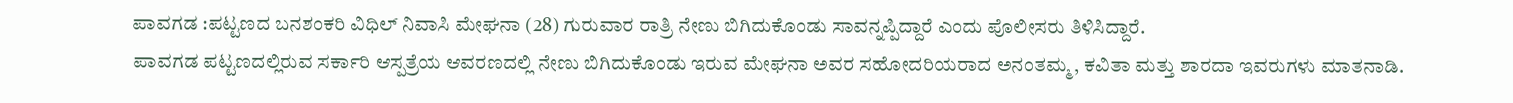ಪಾವಗಡ :ಪಟ್ಟಣದ ಬನಶಂಕರಿ ವಿಧಿಲ್ ನಿವಾಸಿ ಮೇಘನಾ (28) ಗುರುವಾರ ರಾತ್ರಿ ನೇಣು ಬಿಗಿದುಕೊಂಡು ಸಾವನ್ನಪ್ಪಿದ್ದಾರೆ ಎಂದು ಪೊಲೀಸರು ತಿಳಿಸಿದ್ದಾರೆ.
ಪಾವಗಡ ಪಟ್ಟಣದಲ್ಲಿರುವ ಸರ್ಕಾರಿ ಆಸ್ಪತ್ರೆಯ ಆವರಣದಲ್ಲಿ ನೇಣು ಬಿಗಿದುಕೊಂಡು ಇರುವ ಮೇಘನಾ ಅವರ ಸಹೋದರಿಯರಾದ ಅನಂತಮ್ಮ, ಕವಿತಾ ಮತ್ತು ಶಾರದಾ ಇವರುಗಳು ಮಾತನಾಡಿ.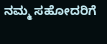ನಮ್ಮ ಸಹೋದರಿಗೆ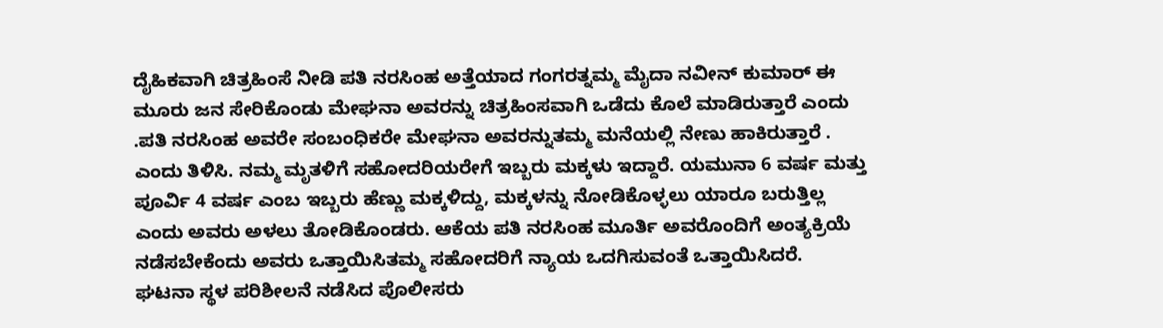ದೈಹಿಕವಾಗಿ ಚಿತ್ರಹಿಂಸೆ ನೀಡಿ ಪತಿ ನರಸಿಂಹ ಅತ್ತೆಯಾದ ಗಂಗರತ್ನಮ್ಮ ಮೈದಾ ನವೀನ್ ಕುಮಾರ್ ಈ ಮೂರು ಜನ ಸೇರಿಕೊಂಡು ಮೇಘನಾ ಅವರನ್ನು ಚಿತ್ರಹಿಂಸವಾಗಿ ಒಡೆದು ಕೊಲೆ ಮಾಡಿರುತ್ತಾರೆ ಎಂದು .ಪತಿ ನರಸಿಂಹ ಅವರೇ ಸಂಬಂಧಿಕರೇ ಮೇಘನಾ ಅವರನ್ನುತಮ್ಮ ಮನೆಯಲ್ಲಿ ನೇಣು ಹಾಕಿರುತ್ತಾರೆ . ಎಂದು ತಿಳಿಸಿ. ನಮ್ಮ ಮೃತಳಿಗೆ ಸಹೋದರಿಯರೇಗೆ ಇಬ್ಬರು ಮಕ್ಕಳು ಇದ್ದಾರೆ. ಯಮುನಾ 6 ವರ್ಷ ಮತ್ತು ಪೂರ್ವಿ 4 ವರ್ಷ ಎಂಬ ಇಬ್ಬರು ಹೆಣ್ಣು ಮಕ್ಕಳಿದ್ದು, ಮಕ್ಕಳನ್ನು ನೋಡಿಕೊಳ್ಳಲು ಯಾರೂ ಬರುತ್ತಿಲ್ಲ ಎಂದು ಅವರು ಅಳಲು ತೋಡಿಕೊಂಡರು. ಆಕೆಯ ಪತಿ ನರಸಿಂಹ ಮೂರ್ತಿ ಅವರೊಂದಿಗೆ ಅಂತ್ಯಕ್ರಿಯೆ ನಡೆಸಬೇಕೆಂದು ಅವರು ಒತ್ತಾಯಿಸಿತಮ್ಮ ಸಹೋದರಿಗೆ ನ್ಯಾಯ ಒದಗಿಸುವಂತೆ ಒತ್ತಾಯಿಸಿದರೆ.
ಘಟನಾ ಸ್ಥಳ ಪರಿಶೀಲನೆ ನಡೆಸಿದ ಪೊಲೀಸರು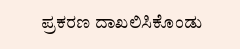ಪ್ರಕರಣ ದಾಖಲಿಸಿಕೊಂಡು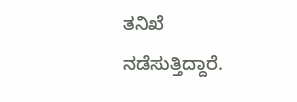ತನಿಖೆ ನಡೆಸುತ್ತಿದ್ದಾರೆ.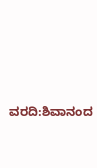ವರದಿ:ಶಿವಾನಂದ